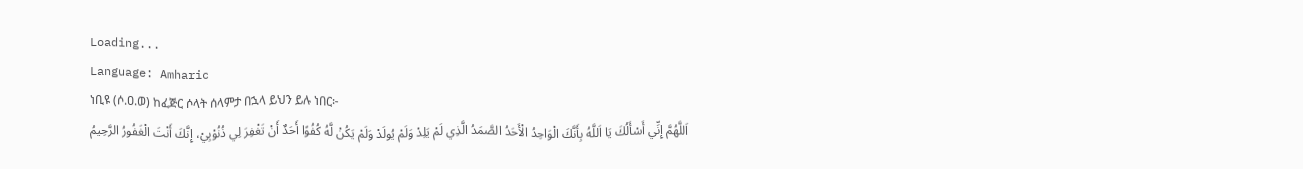Loading...
Language: Amharic
ነቢዩ (ሶ.ዐ.ወ) ከፈጅር ሶላት ሰላምታ በኋላ ይህን ይሉ ነበር፦
اَللَّهُمَّ إِنِّي أَسْأَلُكَ يَا اَللَّهُ بِأَنَّكَ الْوَاحِدُ الْأَحَدُ الصَّمَدُ الَّذِي لَمْ يَلِدْ وَلَمْ يُولَدْ وَلَمْ يَكُنْ لَّهُ كُفُوًا أَحَدٌ أَنْ تَغْفِرَ لِي ذُنُوْبِيْ، إِنَّكَ أَنْتَ الْغَفُورُ الرَّحِيمُ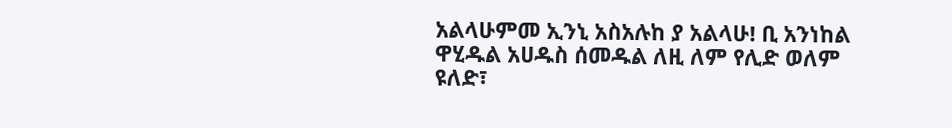አልላሁምመ ኢንኒ አስአሉከ ያ አልላሁ! ቢ አንነከል ዋሂዱል አሀዱስ ሰመዱል ለዚ ለም የሊድ ወለም ዩለድ፣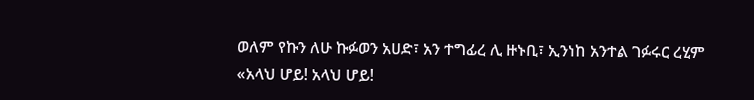ወለም የኩን ለሁ ኩፉወን አሀድ፣ አን ተግፊረ ሊ ዙኑቢ፣ ኢንነከ አንተል ገፉሩር ረሂም
«አላህ ሆይ! አላህ ሆይ!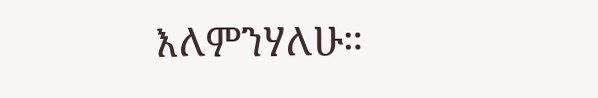እለምንሃለሁ።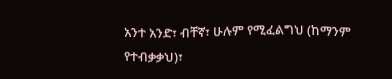አንተ አንድ፣ ብቸኛ፣ ሁሉም የሚፈልግህ (ከማንም የተብቃቃህ)፣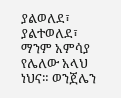ያልወለደ፣ ያልተወለደ፣ ማንም አምሳያ የሌለው አላህ ነህና። ወንጀሌን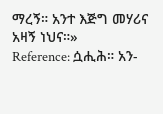ማረኝ። አንተ እጅግ መሃሪና አዛኝ ነህና።»
Reference: ሷሒሕ። አን-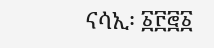ናሳኢ፡ ፩፫፸፩